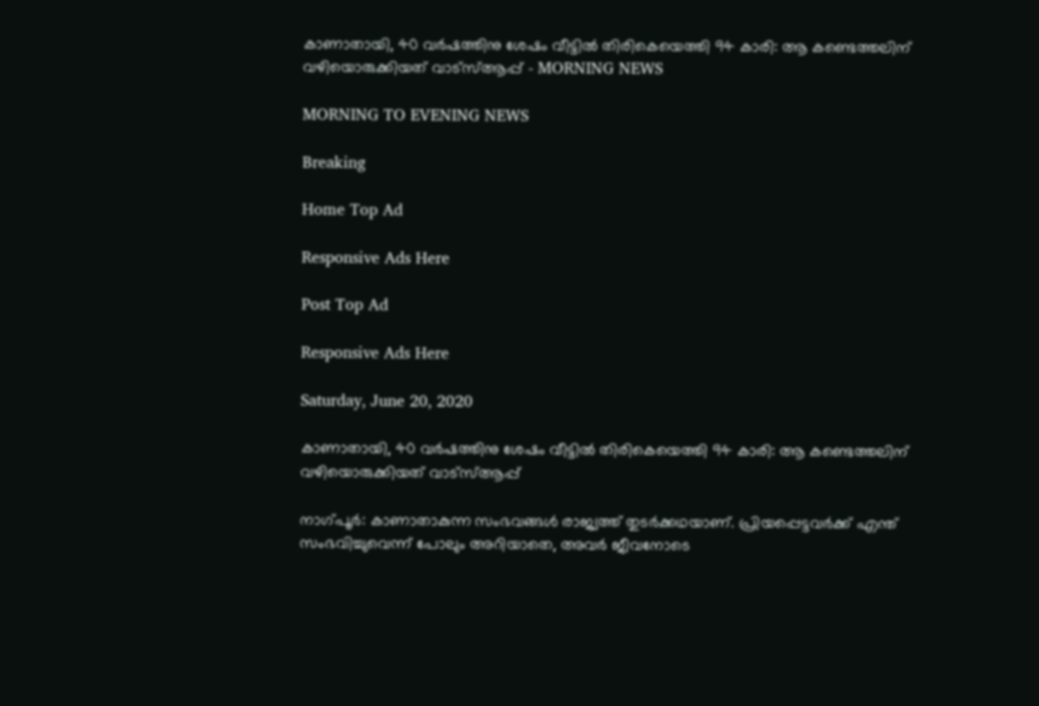കാണാതായി, 40 വര്‍ഷത്തിനു ശേഷം വീട്ടില്‍ തിരികെയെത്തി 94 കാരി: ആ കണ്ടെത്തലിന് വഴിയൊരുക്കിയത് വാട്‌സ്ആപ്പ് - MORNING NEWS

MORNING TO EVENING NEWS

Breaking

Home Top Ad

Responsive Ads Here

Post Top Ad

Responsive Ads Here

Saturday, June 20, 2020

കാണാതായി, 40 വര്‍ഷത്തിനു ശേഷം വീട്ടില്‍ തിരികെയെത്തി 94 കാരി: ആ കണ്ടെത്തലിന് വഴിയൊരുക്കിയത് വാട്‌സ്ആപ്പ്

നാഗ്പൂര്‍: കാണാതാകുന്ന സംഭവങ്ങള്‍ രാജ്യത്ത് തുടര്‍ക്കഥയാണ്. പ്രിയപ്പെട്ടവര്‍ക്ക് എന്ത് സംഭവിച്ചുവെന്ന് പോലും അറിയാതെ, അവര്‍ ജീവനോടെ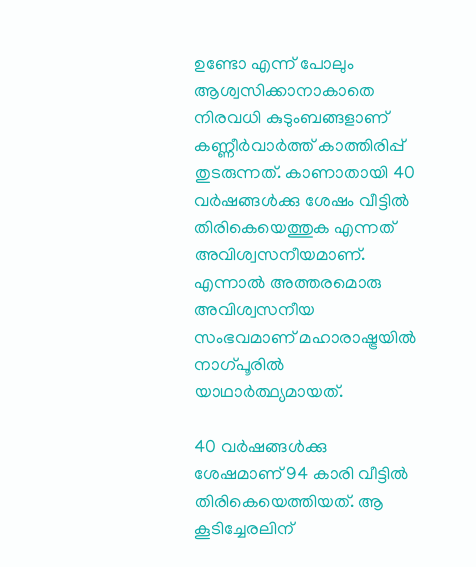ഉണ്ടോ എന്ന് പോലും ആശ്വസിക്കാനാകാതെ നിരവധി കുടുംബങ്ങളാണ് കണ്ണീര്‍വാര്‍ത്ത് കാത്തിരിപ്പ് തുടരുന്നത്. കാണാതായി 40 വര്‍ഷങ്ങള്‍ക്കു ശേഷം വീട്ടില്‍ തിരികെയെത്തുക എന്നത് അവിശ്വസനീയമാണ്. എന്നാല്‍ അത്തരമൊരു അവിശ്വസനീയ സംഭവമാണ് മഹാരാഷ്ട്രയില്‍ നാഗ്പൂരില്‍ യാഥാര്‍ത്ഥ്യമായത്.

40 വര്‍ഷങ്ങള്‍ക്കു ശേഷമാണ് 94 കാരി വീട്ടില്‍ തിരികെയെത്തിയത്. ആ കൂടിച്ചേരലിന്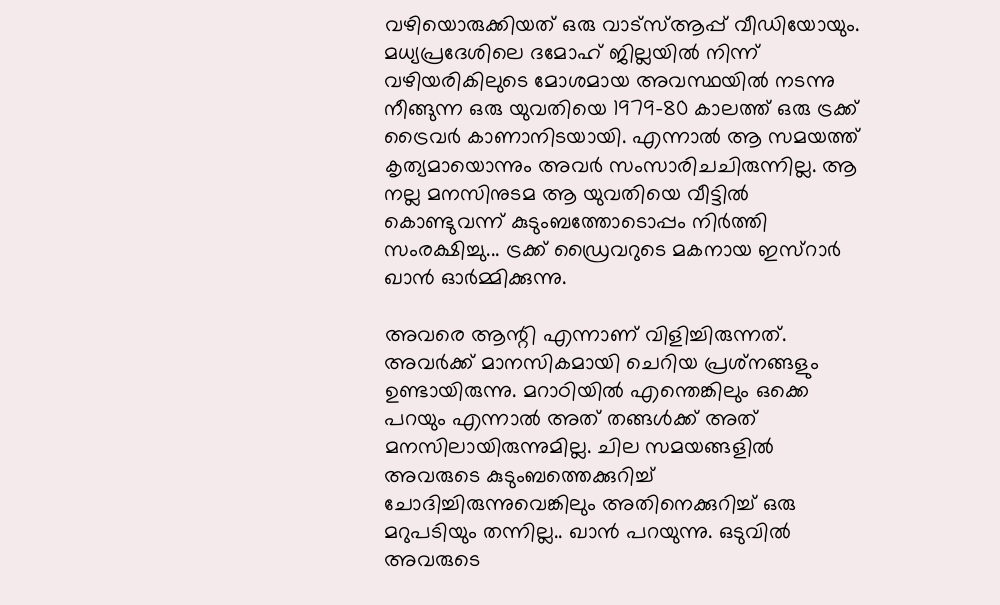വഴിയൊരുക്കിയത് ഒരു വാട്‌സ്ആപ്പ് വീഡിയോയും. മധ്യപ്രദേശിലെ ദമോഹ് ജില്ലയില്‍ നിന്ന് വഴിയരികിലുടെ മോശമായ അവസ്ഥയില്‍ നടന്നു നീങ്ങുന്ന ഒരു യുവതിയെ 1979-80 കാലത്ത് ഒരു ട്രക്ക് ട്രൈവര്‍ കാണാനിടയായി. എന്നാല്‍ ആ സമയത്ത് കൃത്യമായൊന്നും അവര്‍ സംസാരിചചിരുന്നില്ല. ആ നല്ല മനസിനുടമ ആ യുവതിയെ വീട്ടില്‍ കൊണ്ടുവന്ന് കുടുംബത്തോടൊപ്പം നിര്‍ത്തി സംരക്ഷിച്ചു... ട്രക്ക് ഡ്രൈവറുടെ മകനായ ഇസ്‌റാര്‍ ഖാന്‍ ഓര്‍മ്മിക്കുന്നു.

അവരെ ആന്റി എന്നാണ് വിളിച്ചിരുന്നത്. അവര്‍ക്ക് മാനസികമായി ചെറിയ പ്രശ്‌നങ്ങളും ഉണ്ടായിരുന്നു. മറാഠിയില്‍ എന്തെങ്കിലും ഒക്കെ പറയും എന്നാല്‍ അത് തങ്ങള്‍ക്ക് അത് മനസിലായിരുന്നുമില്ല. ചില സമയങ്ങളില്‍ അവരുടെ കുടുംബത്തെക്കുറിച്ച് ചോദിച്ചിരുന്നുവെങ്കിലും അതിനെക്കുറിച്ച് ഒരു മറുപടിയും തന്നില്ല.. ഖാന്‍ പറയുന്നു. ഒടുവില്‍ അവരുടെ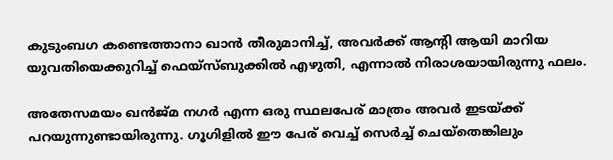കുടുംബഗ കണ്ടെത്താനാ ഖാന്‍ തീരുമാനിച്ച്, അവര്‍ക്ക് ആന്റി ആയി മാറിയ യുവതിയെക്കുറിച്ച് ഫെയ്‌സ്ബുക്കില്‍ എഴുതി, എന്നാല്‍ നിരാശയായിരുന്നു ഫലം.

അതേസമയം ഖന്‍ജ്മ നഗര്‍ എന്ന ഒരു സ്ഥലപേര് മാത്രം അവര്‍ ഇടയ്ക്ക് പറയുന്നുണ്ടായിരുന്നു. ഗൂഗിളില്‍ ഈ പേര് വെച്ച് സെര്‍ച്ച് ചെയ്‌തെങ്കിലും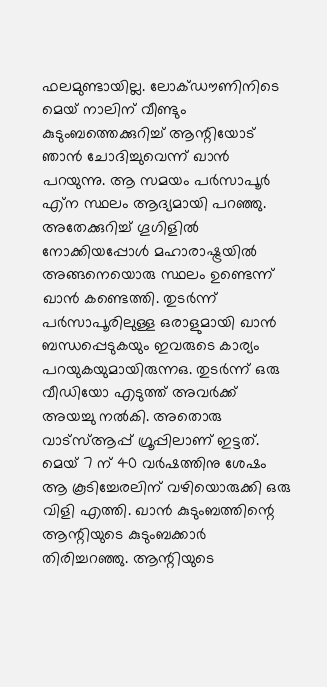ഫലമുണ്ടായില്ല. ലോക്ഡൗണിനിടെ മെയ് നാലിന് വീണ്ടും കുടുംബത്തെക്കുറിച്ച് ആന്റിയോട് ഞാന്‍ ചോദിച്ചുവെന്ന് ഖാന്‍ പറയുന്നു. ആ സമയം പര്‍സാപൂര്‍ എ്‌ന സ്ഥലം ആദ്യമായി പറഞ്ഞു. അതേക്കുറിച്ച് ഗൂഗിളില്‍ നോക്കിയപ്പോള്‍ മഹാരാഷ്ട്രയില്‍ അങ്ങനെയൊരു സ്ഥലം ഉണ്ടെന്ന് ഖാന്‍ കണ്ടെത്തി. തുടര്‍ന്ന് പര്‍സാപൂരിലുള്ള ഒരാളുമായി ഖാന്‍ ബന്ധപ്പെടുകയും ഇവരുടെ കാര്യം പറയുകയുമായിരുന്നഒ. തുടര്‍ന്ന് ഒരു വീഡിയോ എടുത്ത് അവര്‍ക്ക് അയച്ചു നല്‍കി. അതൊരു വാട്‌സ്ആപ്പ് ഗ്രൂപ്പിലാണ് ഇട്ടത്. മെയ് 7 ന് 40 വര്‍ഷത്തിനു ശേഷം ആ കൂടിച്ചേരലിന് വഴിയൊരുക്കി ഒരു വിളി എത്തി. ഖാന്‍ കുടുംബത്തിന്റെ ആന്റിയുടെ കുടുംബക്കാര്‍ തിരിച്ചറഞ്ഞു. ആന്റിയുടെ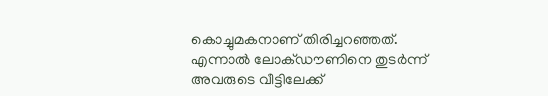കൊച്ചുമകനാണ് തിരിച്ചറഞ്ഞത്. എന്നാല്‍ ലോക്ഡൗണിനെ തുടര്‍ന്ന് അവരുടെ വീട്ടിലേക്ക്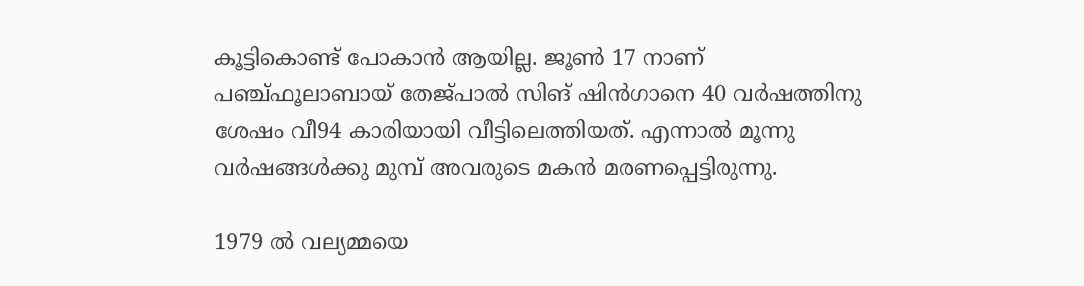കൂട്ടികൊണ്ട് പോകാന്‍ ആയില്ല. ജൂണ്‍ 17 നാണ് പഞ്ച്ഫൂലാബായ് തേജ്പാല്‍ സിങ് ഷിന്‍ഗാനെ 40 വര്‍ഷത്തിനു ശേഷം വീ94 കാരിയായി വീട്ടിലെത്തിയത്. എന്നാല്‍ മൂന്നു വര്‍ഷങ്ങള്‍ക്കു മുമ്പ് അവരുടെ മകന്‍ മരണപ്പെട്ടിരുന്നു.

1979 ല്‍ വല്യമ്മയെ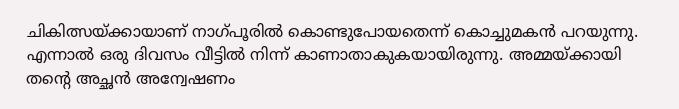ചികിത്സയ്ക്കായാണ് നാഗ്പൂരില്‍ കൊണ്ടുപോയതെന്ന് കൊച്ചുമകന്‍ പറയുന്നു. എന്നാല്‍ ഒരു ദിവസം വീട്ടില്‍ നിന്ന് കാണാതാകുകയായിരുന്നു. അമ്മയ്ക്കായി തന്റെ അച്ഛന്‍ അന്വേഷണം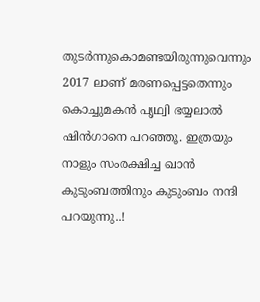തുടര്‍ന്നുകൊമണ്ടയിരുന്നുവെന്നും 2017 ലാണ് മരണപ്പെട്ടതെന്നും കൊച്ചുമകന്‍ പൃഥ്വി ഭയ്യലാല്‍ ഷിന്‍ഗാനെ പറഞ്ഞൂ. ഇത്രയും നാളും സംരക്ഷിച്ച ഖാന്‍ കുടുംബത്തിനും കുടുംബം നന്ദി പറയുന്നു..!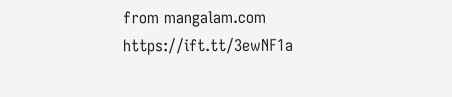from mangalam.com https://ift.tt/3ewNF1a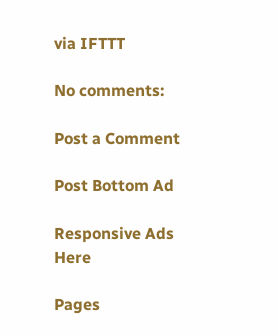via IFTTT

No comments:

Post a Comment

Post Bottom Ad

Responsive Ads Here

Pages